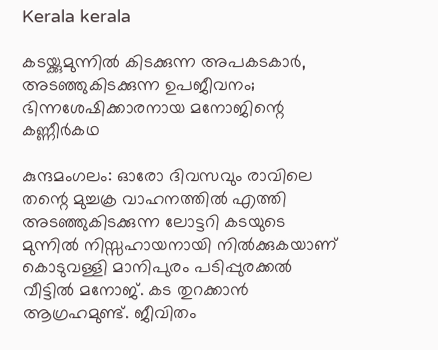Kerala kerala

കടയ്ക്കുമുന്നില്‍ കിടക്കുന്ന അപകടകാര്‍, അടഞ്ഞുകിടക്കുന്ന ഉപജീവനം; ഭിന്നശേഷിക്കാരനായ മനോജിന്റെ കണ്ണീര്‍കഥ

കുന്ദമംഗലം: ഓരോ ദിവസവും രാവിലെ തന്റെ മുച്ചക്ര വാഹനത്തില്‍ എത്തി അടഞ്ഞുകിടക്കുന്ന ലോട്ടറി കടയുടെ മുന്നില്‍ നിസ്സഹായനായി നില്‍ക്കുകയാണ് കൊടുവള്ളി മാനിപുരം പടിപ്പുരക്കല്‍ വീട്ടില്‍ മനോജ്. കട തുറക്കാന്‍ ആഗ്രഹമുണ്ട്. ജീവിതം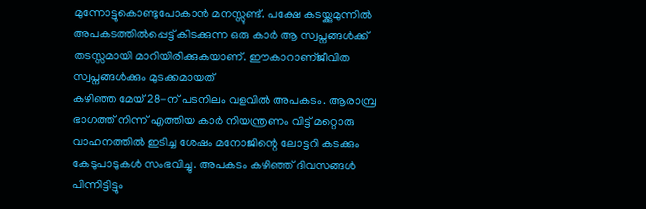മുന്നോട്ടുകൊണ്ടുപോകാന്‍ മനസ്സുണ്ട്. പക്ഷേ കടയ്ക്കുമുന്നില്‍ അപകടത്തില്‍പ്പെട്ട് കിടക്കുന്ന ഒരു കാര്‍ ആ സ്വപ്നങ്ങള്‍ക്ക് തടസ്സമായി മാറിയിരിക്കുകയാണ്. ഈകാറാണ്ജീവിത സ്വപ്നങ്ങള്‍ക്കും മുടക്കമായത്
കഴിഞ്ഞ മേയ് 28-ന് പടനിലം വളവില്‍ അപകടം. ആരാമ്പ്ര ഭാഗത്ത് നിന്ന് എത്തിയ കാര്‍ നിയന്ത്രണം വിട്ട് മറ്റൊരു വാഹനത്തില്‍ ഇടിച്ച ശേഷം മനോജിന്റെ ലോട്ടറി കടക്കും കേടുപാടുകള്‍ സംഭവിച്ചു. അപകടം കഴിഞ്ഞ് ദിവസങ്ങള്‍ പിന്നിട്ടിട്ടും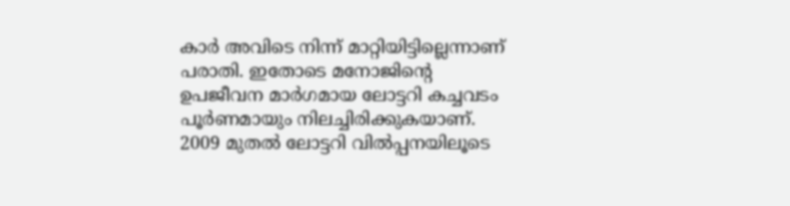കാര്‍ അവിടെ നിന്ന് മാറ്റിയിട്ടില്ലെന്നാണ് പരാതി. ഇതോടെ മനോജിന്റെ ഉപജീവന മാര്‍ഗമായ ലോട്ടറി കച്ചവടം പൂര്‍ണമായും നിലച്ചിരിക്കുകയാണ്.
2009 മുതല്‍ ലോട്ടറി വില്‍പ്പനയിലൂടെ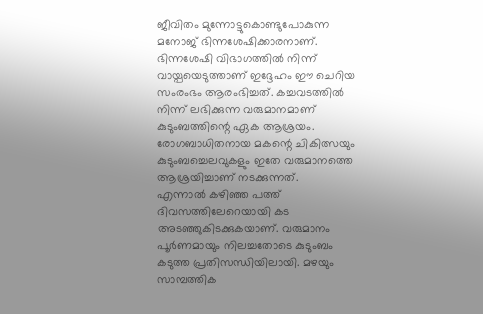ജീവിതം മുന്നോട്ടുകൊണ്ടുപോകുന്ന മനോജ് ഭിന്നശേഷിക്കാരനാണ്. ഭിന്നശേഷി വിഭാഗത്തില്‍ നിന്ന് വായ്പയെടുത്താണ് ഇദ്ദേഹം ഈ ചെറിയ സംരംഭം ആരംഭിച്ചത്. കച്ചവടത്തില്‍ നിന്ന് ലഭിക്കുന്ന വരുമാനമാണ് കുടുംബത്തിന്റെ ഏക ആശ്രയം. രോഗബാധിതനായ മകന്റെ ചികിത്സയും കുടുംബച്ചെലവുകളും ഇതേ വരുമാനത്തെ ആശ്രയിച്ചാണ് നടക്കുന്നത്.
എന്നാല്‍ കഴിഞ്ഞ പത്ത് ദിവസത്തിലേറെയായി കട അടഞ്ഞുകിടക്കുകയാണ്. വരുമാനം പൂര്‍ണമായും നിലച്ചതോടെ കുടുംബം കടുത്ത പ്രതിസന്ധിയിലായി. മഴയും സാമ്പത്തിക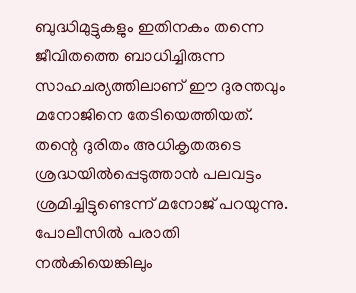ബുദ്ധിമുട്ടുകളും ഇതിനകം തന്നെ ജീവിതത്തെ ബാധിച്ചിരുന്ന സാഹചര്യത്തിലാണ് ഈ ദുരന്തവും മനോജിനെ തേടിയെത്തിയത്.
തന്റെ ദുരിതം അധികൃതരുടെ ശ്രദ്ധയില്‍പ്പെടുത്താന്‍ പലവട്ടം ശ്രമിച്ചിട്ടുണ്ടെന്ന് മനോജ് പറയുന്നു. പോലീസില്‍ പരാതി നല്‍കിയെങ്കിലും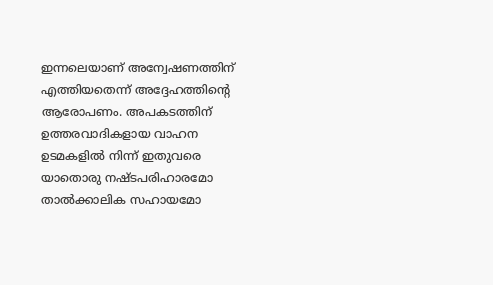ഇന്നലെയാണ് അന്വേഷണത്തിന് എത്തിയതെന്ന് അദ്ദേഹത്തിന്റെ ആരോപണം. അപകടത്തിന് ഉത്തരവാദികളായ വാഹന ഉടമകളില്‍ നിന്ന് ഇതുവരെ യാതൊരു നഷ്ടപരിഹാരമോ താല്‍ക്കാലിക സഹായമോ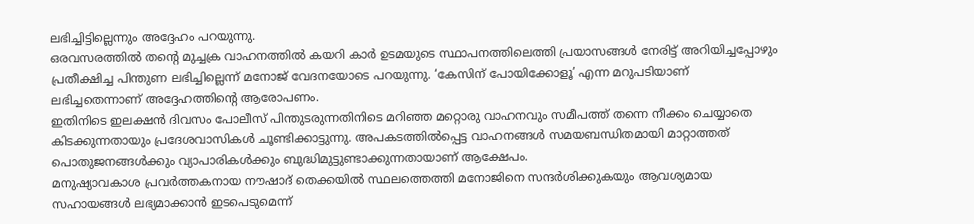ലഭിച്ചിട്ടില്ലെന്നും അദ്ദേഹം പറയുന്നു.
ഒരവസരത്തില്‍ തന്റെ മുച്ചക്ര വാഹനത്തില്‍ കയറി കാര്‍ ഉടമയുടെ സ്ഥാപനത്തിലെത്തി പ്രയാസങ്ങള്‍ നേരിട്ട് അറിയിച്ചപ്പോഴും പ്രതീക്ഷിച്ച പിന്തുണ ലഭിച്ചില്ലെന്ന് മനോജ് വേദനയോടെ പറയുന്നു. ‘കേസിന് പോയിക്കോളൂ’ എന്ന മറുപടിയാണ് ലഭിച്ചതെന്നാണ് അദ്ദേഹത്തിന്റെ ആരോപണം.
ഇതിനിടെ ഇലക്ഷന്‍ ദിവസം പോലീസ് പിന്തുടരുന്നതിനിടെ മറിഞ്ഞ മറ്റൊരു വാഹനവും സമീപത്ത് തന്നെ നീക്കം ചെയ്യാതെ കിടക്കുന്നതായും പ്രദേശവാസികള്‍ ചൂണ്ടിക്കാട്ടുന്നു. അപകടത്തില്‍പ്പെട്ട വാഹനങ്ങള്‍ സമയബന്ധിതമായി മാറ്റാത്തത് പൊതുജനങ്ങള്‍ക്കും വ്യാപാരികള്‍ക്കും ബുദ്ധിമുട്ടുണ്ടാക്കുന്നതായാണ് ആക്ഷേപം.
മനുഷ്യാവകാശ പ്രവര്‍ത്തകനായ നൗഷാദ് തെക്കയില്‍ സ്ഥലത്തെത്തി മനോജിനെ സന്ദര്‍ശിക്കുകയും ആവശ്യമായ സഹായങ്ങള്‍ ലഭ്യമാക്കാന്‍ ഇടപെടുമെന്ന്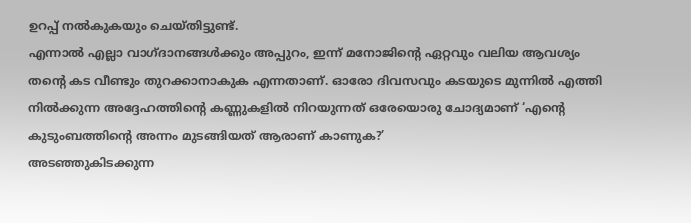ഉറപ്പ് നല്‍കുകയും ചെയ്തിട്ടുണ്ട്.
എന്നാല്‍ എല്ലാ വാഗ്ദാനങ്ങള്‍ക്കും അപ്പുറം, ഇന്ന് മനോജിന്റെ ഏറ്റവും വലിയ ആവശ്യം തന്റെ കട വീണ്ടും തുറക്കാനാകുക എന്നതാണ്. ഓരോ ദിവസവും കടയുടെ മുന്നില്‍ എത്തി നില്‍ക്കുന്ന അദ്ദേഹത്തിന്റെ കണ്ണുകളില്‍ നിറയുന്നത് ഒരേയൊരു ചോദ്യമാണ് ‘എന്റെ കുടുംബത്തിന്റെ അന്നം മുടങ്ങിയത് ആരാണ് കാണുക?’
അടഞ്ഞുകിടക്കുന്ന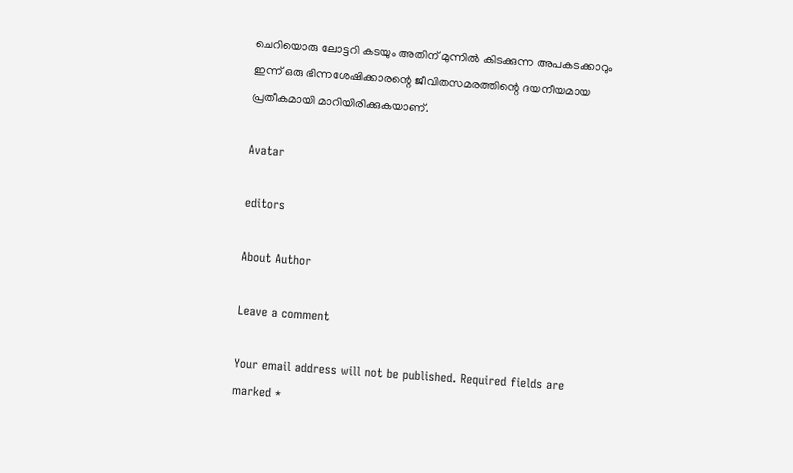ചെറിയൊരു ലോട്ടറി കടയും അതിന് മുന്നില്‍ കിടക്കുന്ന അപകടക്കാറും ഇന്ന് ഒരു ഭിന്നശേഷിക്കാരന്റെ ജീവിതസമരത്തിന്റെ ദയനീയമായ പ്രതീകമായി മാറിയിരിക്കുകയാണ്.

Avatar

editors

About Author

Leave a comment

Your email address will not be published. Required fields are marked *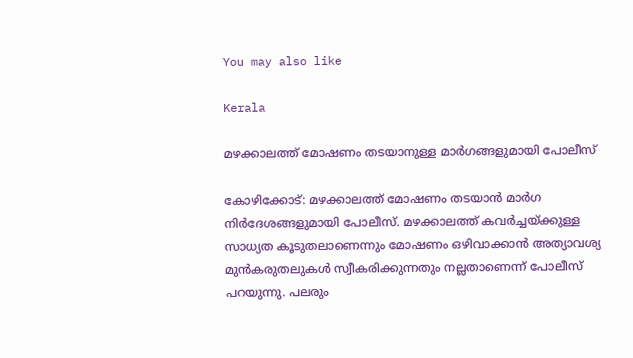You may also like

Kerala

മഴക്കാലത്ത് മോഷണം തടയാനുള്ള മാര്‍ഗങ്ങളുമായി പോലീസ്‌

കോഴിക്കോട്: മഴക്കാലത്ത് മോഷണം തടയാന്‍ മാര്‍ഗ നിര്‍ദേശങ്ങളുമായി പോലീസ്. മഴക്കാലത്ത് കവര്‍ച്ചയ്ക്കുള്ള സാധ്യത കൂടുതലാണെന്നും മോഷണം ഒഴിവാക്കാന്‍ അത്യാവശ്യ മുന്‍കരുതലുകള്‍ സ്വീകരിക്കുന്നതും നല്ലതാണെന്ന് പോലീസ് പറയുന്നു. പലരും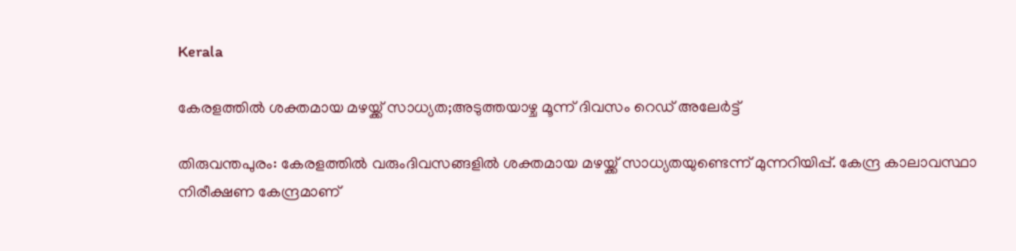Kerala

കേരളത്തില്‍ ശക്തമായ മഴയ്ക്ക് സാധ്യത;അടുത്തയാഴ്ച മൂന്ന് ദിവസം റെഡ് അലേര്‍ട്ട്

തിരുവന്തപുരം: കേരളത്തില്‍ വരുംദിവസങ്ങളില്‍ ശക്തമായ മഴയ്ക്ക് സാധ്യതയുണ്ടെന്ന് മുന്നറിയിപ്പ്. കേന്ദ്ര കാലാവസ്ഥാ നിരീക്ഷണ കേന്ദ്രമാണ്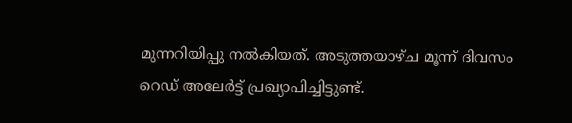മുന്നറിയിപ്പു നല്‍കിയത്. അടുത്തയാഴ്ച മൂന്ന് ദിവസം റെഡ് അലേര്‍ട്ട് പ്രഖ്യാപിച്ചിട്ടുണ്ട്.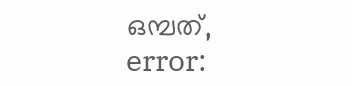ഒമ്പത്,
error: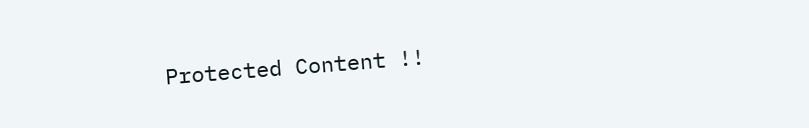Protected Content !!